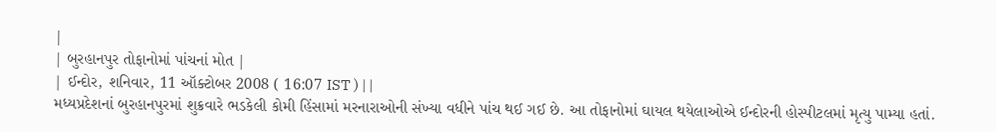|
| બુરહાનપુર તોફાનોમાં પાંચનાં મોત |
| ઈન્દોર, શનિવાર, 11 ઑક્ટોબર 2008 ( 16:07 IST ) | |
મધ્યપ્રદેશનાં બુરહાનપુરમાં શુક્રવારે ભડકેલી કોમી હિંસામાં મરનારાઓની સંખ્યા વધીને પાંચ થઈ ગઈ છે. આ તોફાનોમાં ઘાયલ થયેલાઓએ ઈન્દોરની હોસ્પીટલમાં મૃત્યુ પામ્યા હતાં.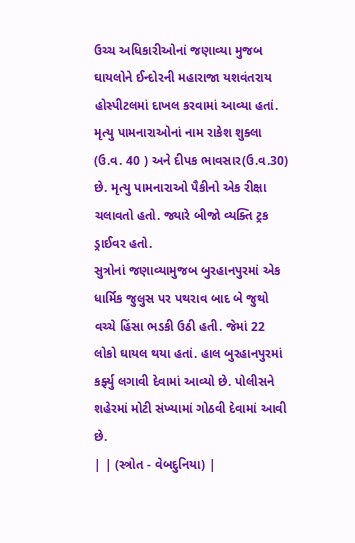ઉચ્ચ અધિકારીઓનાં જણાવ્યા મુજબ ઘાયલોને ઈન્દોરની મહારાજા યશવંતરાય હોસ્પીટલમાં દાખલ કરવામાં આવ્યા હતાં. મૃત્યુ પામનારાઓનાં નામ રાકેશ શુક્લા (ઉ.વ. 40 ) અને દીપક ભાવસાર(ઉ.વ.30) છે. મૃત્યુ પામનારાઓ પૈકીનો એક રીક્ષા ચલાવતો હતો. જ્યારે બીજો વ્યક્તિ ટ્રક ડ્રાઈવર હતો.
સુત્રોનાં જણાવ્યામુજબ બુરહાનપુરમાં એક ધાર્મિક જુલુસ પર પથરાવ બાદ બે જુથો વચ્ચે હિંસા ભડકી ઉઠી હતી. જેમાં 22 લોકો ઘાયલ થયા હતાં. હાલ બુરહાનપુરમાં કર્ફ્યુ લગાવી દેવામાં આવ્યો છે. પોલીસને શહેરમાં મોટી સંખ્યામાં ગોઠવી દેવામાં આવી છે.
| | (સ્ત્રોત - વેબદુનિયા) |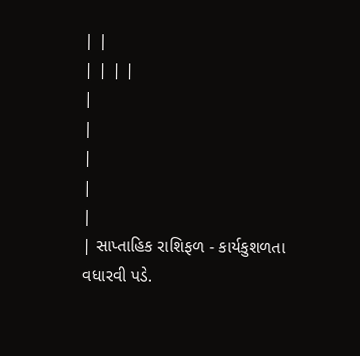| |
| | | |
|
|
|
|
|
| સાપ્તાહિક રાશિફળ - કાર્યકુશળતા વધારવી પડે.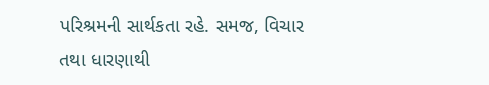પરિશ્રમની સાર્થકતા રહે. સમજ, વિચાર તથા ધારણાથી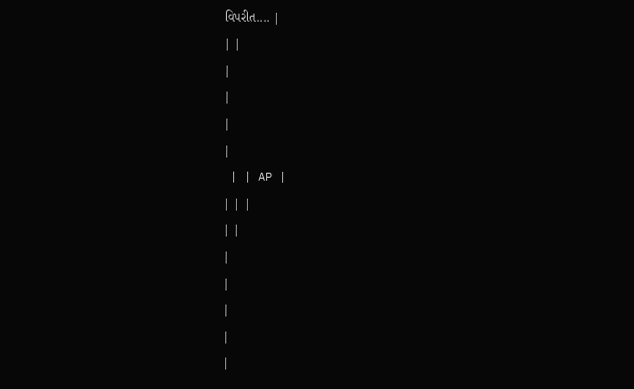વિપરીત.... |
| |
|
|
|
|
 | | AP |
| | |
| |
|
|
|
|
|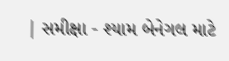| સમીક્ષા - શ્યામ બેનેગલ માટે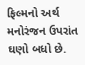ફિલ્મનો અર્થ મનોરંજન ઉપરાંત ઘણો બધો છે.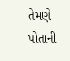તેમણે પોતાની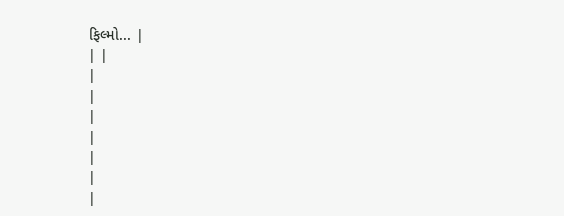ફિલ્મો... |
| |
|
|
|
|
|
|
|